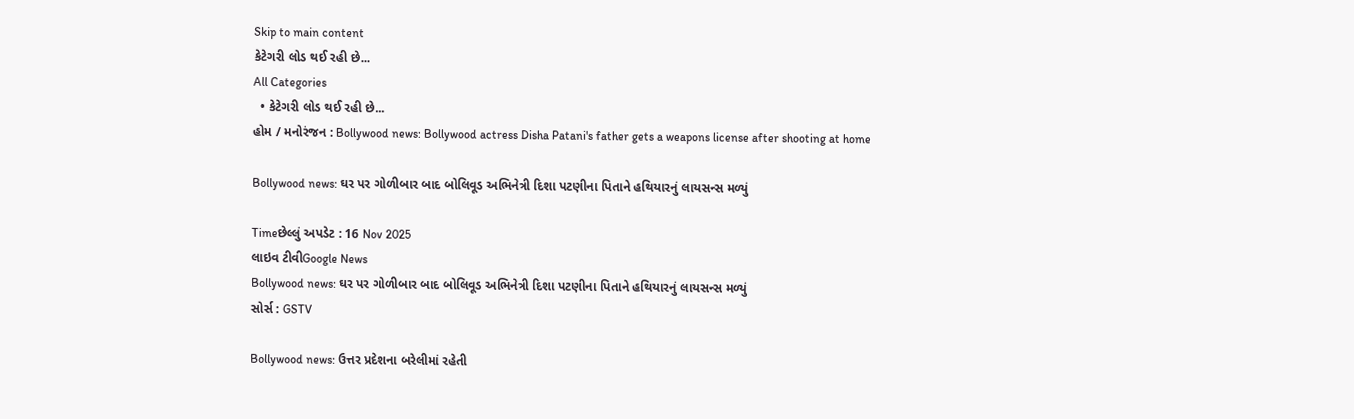Skip to main content
કેટેગરી લોડ થઈ રહી છે...
All Categories
  • કેટેગરી લોડ થઈ રહી છે...
હોમ / મનોરંજન : Bollywood news: Bollywood actress Disha Patani's father gets a weapons license after shooting at home

Bollywood news: ઘર પર ગોળીબાર બાદ બોલિવૂડ અભિનેત્રી દિશા પટણીના પિતાને હથિયારનું લાયસન્સ મળ્યું

Timeછેલ્લું અપડેટ : 16 Nov 2025
લાઇવ ટીવીGoogle News
Bollywood news: ઘર પર ગોળીબાર બાદ બોલિવૂડ અભિનેત્રી દિશા પટણીના પિતાને હથિયારનું લાયસન્સ મળ્યું
સોર્સ : GSTV

Bollywood news: ઉત્તર પ્રદેશના બરેલીમાં રહેતી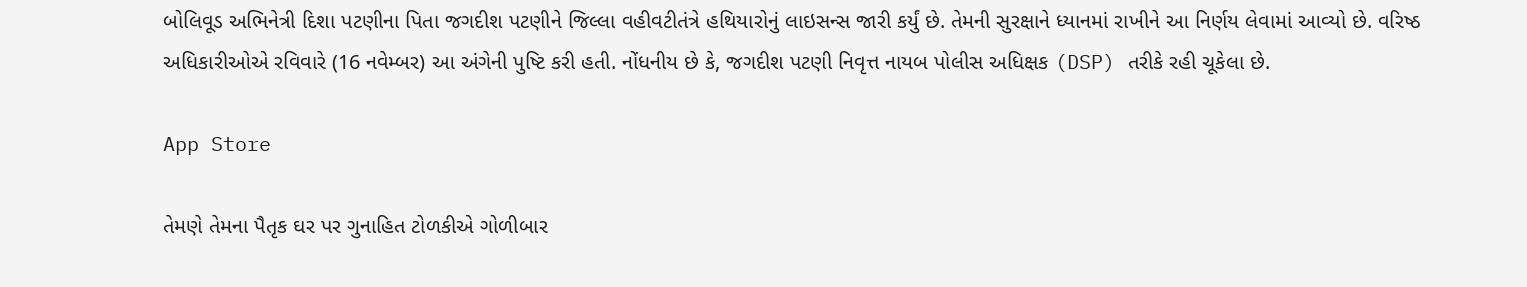બોલિવૂડ અભિનેત્રી દિશા પટણીના પિતા જગદીશ પટણીને જિલ્લા વહીવટીતંત્રે હથિયારોનું લાઇસન્સ જારી કર્યું છે. તેમની સુરક્ષાને ધ્યાનમાં રાખીને આ નિર્ણય લેવામાં આવ્યો છે. વરિષ્ઠ અધિકારીઓએ રવિવારે (16 નવેમ્બર) આ અંગેની પુષ્ટિ કરી હતી. નોંધનીય છે કે, જગદીશ પટણી નિવૃત્ત નાયબ પોલીસ અધિક્ષક (DSP) તરીકે રહી ચૂકેલા છે.

App Store

તેમણે તેમના પૈતૃક ઘર પર ગુનાહિત ટોળકીએ ગોળીબાર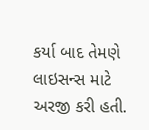કર્યા બાદ તેમણે લાઇસન્સ માટે અરજી કરી હતી.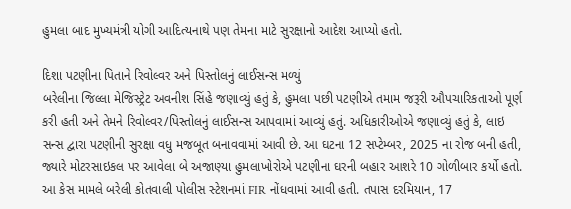હુમલા બાદ મુખ્યમંત્રી યોગી આદિત્યનાથે પણ તેમના માટે સુરક્ષાનો આદેશ આપ્યો હતો.

દિશા પટણીના પિતાને રિવોલ્વર અને પિસ્તોલનું લાઈસન્સ મળ્યું
બરેલીના જિલ્લા મેજિસ્ટ્રેટ અવનીશ સિંહે જણાવ્યું હતું કે, હુમલા પછી પટણીએ તમામ જરૂરી ઔપચારિકતાઓ પૂર્ણ કરી હતી અને તેમને રિવોલ્વર/પિસ્તોલનું લાઈસન્સ આપવામાં આવ્યું હતું. અધિકારીઓએ જણાવ્યું હતું કે, લાઇ   સન્સ દ્વારા પટણીની સુરક્ષા વધુ મજબૂત બનાવવામાં આવી છે. આ ઘટના 12 સપ્ટેમ્બર, 2025 ના રોજ બની હતી, જ્યારે મોટરસાઇકલ પર આવેલા બે અજાણ્યા હુમલાખોરોએ પટણીના ઘરની બહાર આશરે 10 ગોળીબાર કર્યો હતો. આ કેસ મામલે બરેલી કોતવાલી પોલીસ સ્ટેશનમાં FIR નોંધવામાં આવી હતી. તપાસ દરમિયાન, 17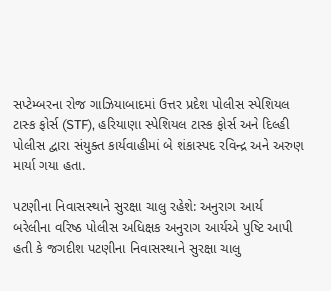સપ્ટેમ્બરના રોજ ગાઝિયાબાદમાં ઉત્તર પ્રદેશ પોલીસ સ્પેશિયલ ટાસ્ક ફોર્સ (STF), હરિયાણા સ્પેશિયલ ટાસ્ક ફોર્સ અને દિલ્હી પોલીસ દ્વારા સંયુક્ત કાર્યવાહીમાં બે શંકાસ્પદ રવિન્દ્ર અને અરુણ માર્યા ગયા હતા.

પટણીના નિવાસસ્થાને સુરક્ષા ચાલુ રહેશે: અનુરાગ આર્ય
બરેલીના વરિષ્ઠ પોલીસ અધિક્ષક અનુરાગ આર્યએ પુષ્ટિ આપી હતી કે જગદીશ પટણીના નિવાસસ્થાને સુરક્ષા ચાલુ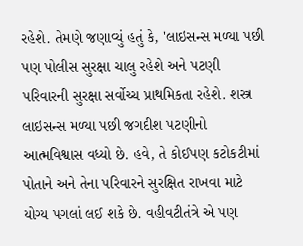રહેશે. તેમણે જણાવ્યું હતું કે, 'લાઇસન્સ મળ્યા પછી પણ પોલીસ સુરક્ષા ચાલુ રહેશે અને પટણી પરિવારની સુરક્ષા સર્વોચ્ચ પ્રાથમિકતા રહેશે. શસ્ત્ર લાઇસન્સ મળ્યા પછી જગદીશ પટણીનો આત્મવિશ્વાસ વધ્યો છે. હવે, તે કોઈપણ કટોકટીમાં પોતાને અને તેના પરિવારને સુરક્ષિત રાખવા માટે યોગ્ય પગલાં લઈ શકે છે. વહીવટીતંત્રે એ પણ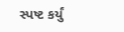સ્પષ્ટ કર્યું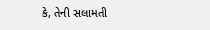કે, તેની સલામતી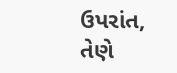ઉપરાંત, તેણે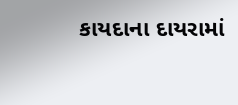કાયદાના દાયરામાં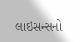લાઇસન્સનો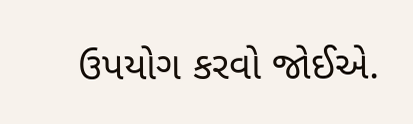ઉપયોગ કરવો જોઈએ.